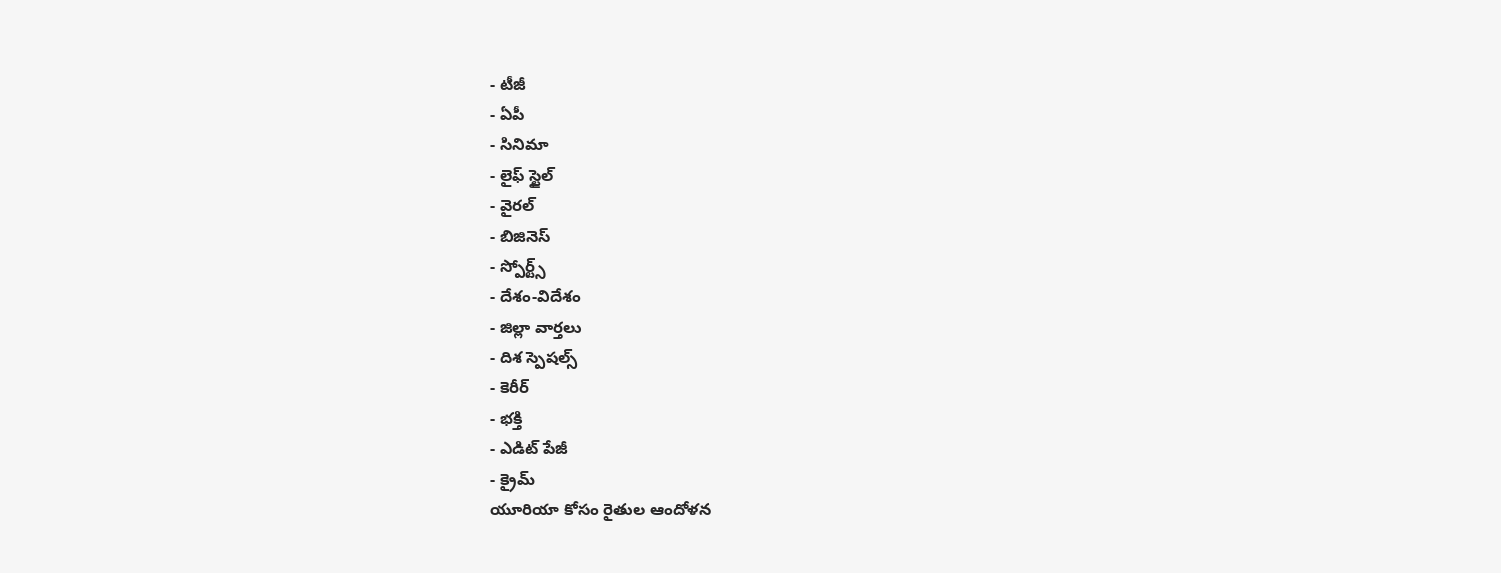- టీజీ
- ఏపీ
- సినిమా
- లైఫ్ స్టైల్
- వైరల్
- బిజినెస్
- స్పోర్ట్స్
- దేశం-విదేశం
- జిల్లా వార్తలు
- దిశ స్పెషల్స్
- కెరీర్
- భక్తి
- ఎడిట్ పేజీ
- క్రైమ్
యూరియా కోసం రైతుల ఆందోళన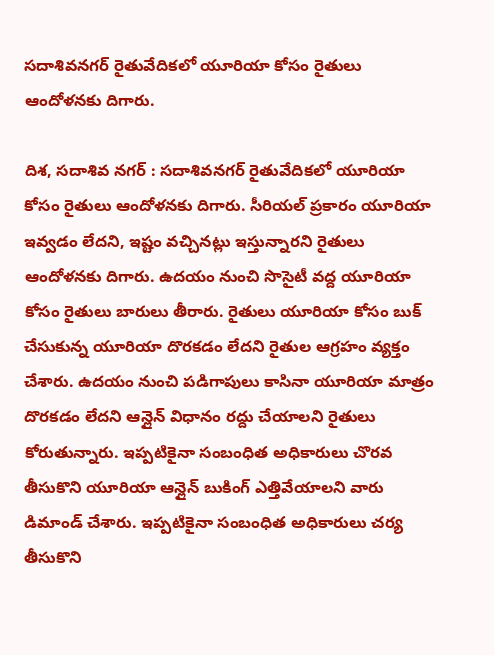సదాశివనగర్ రైతువేదికలో యూరియా కోసం రైతులు ఆందోళనకు దిగారు.

దిశ, సదాశివ నగర్ : సదాశివనగర్ రైతువేదికలో యూరియా కోసం రైతులు ఆందోళనకు దిగారు. సీరియల్ ప్రకారం యూరియా ఇవ్వడం లేదని, ఇష్టం వచ్చినట్లు ఇస్తున్నారని రైతులు ఆందోళనకు దిగారు. ఉదయం నుంచి సొసైటీ వద్ద యూరియా కోసం రైతులు బారులు తీరారు. రైతులు యూరియా కోసం బుక్ చేసుకున్న యూరియా దొరకడం లేదని రైతుల ఆగ్రహం వ్యక్తం చేశారు. ఉదయం నుంచి పడిగాపులు కాసినా యూరియా మాత్రం దొరకడం లేదని ఆన్లైన్ విధానం రద్దు చేయాలని రైతులు కోరుతున్నారు. ఇప్పటికైనా సంబంధిత అధికారులు చొరవ తీసుకొని యూరియా ఆన్లైన్ బుకింగ్ ఎత్తివేయాలని వారు డిమాండ్ చేశారు. ఇప్పటికైనా సంబంధిత అధికారులు చర్య తీసుకొని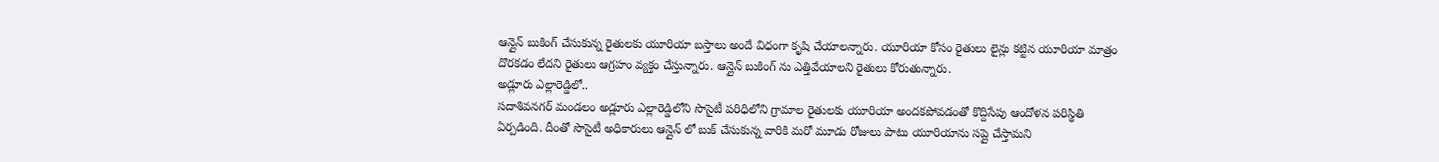ఆన్లైన్ బుకింగ్ చేసుకున్న రైతులకు యూరియా బస్తాలు అందే విధంగా కృషి చేయాలన్నారు. యూరియా కోసం రైతులు లైన్లు కట్టిన యూరియా మాత్రం దొరకడం లేదని రైతులు ఆగ్రహం వ్యక్తం చేస్తున్నారు. ఆన్లైన్ బుకింగ్ ను ఎత్తివేయాలని రైతులు కోరుతున్నారు.
అడ్లూరు ఎల్లారెడ్డిలో..
సదాశివనగర్ మండలం అడ్లూరు ఎల్లారెడ్డిలోని సొసైటీ పరిధిలోని గ్రామాల రైతులకు యూరియా అందకపోవడంతో కొద్దిసేపు ఆందోళన పరిస్థితి ఏర్పడింది. దీంతో సొసైటీ అధికారులు ఆన్లైన్ లో బుక్ చేసుకున్న వారికి మరో మూడు రోజులు పాటు యూరియాను సప్లై చేస్తామని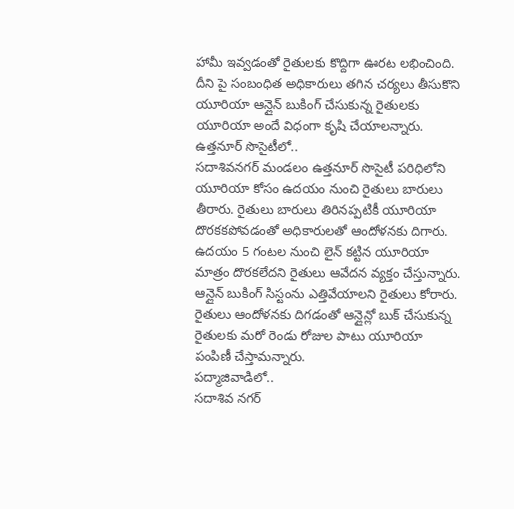హామీ ఇవ్వడంతో రైతులకు కొద్దిగా ఊరట లభించింది. దీని పై సంబంధిత అధికారులు తగిన చర్యలు తీసుకొని యూరియా ఆన్లైన్ బుకింగ్ చేసుకున్న రైతులకు యూరియా అందే విధంగా కృషి చేయాలన్నారు.
ఉత్తనూర్ సొసైటీలో..
సదాశివనగర్ మండలం ఉత్తనూర్ సొసైటీ పరిధిలోని యూరియా కోసం ఉదయం నుంచి రైతులు బారులు తీరారు. రైతులు బారులు తిరినప్పటికీ యూరియా దొరకకపోవడంతో అధికారులతో ఆందోళనకు దిగారు. ఉదయం 5 గంటల నుంచి లైన్ కట్టిన యూరియా మాత్రం దొరకలేదని రైతులు ఆవేదన వ్యక్తం చేస్తున్నారు. ఆన్లైన్ బుకింగ్ సిస్టంను ఎత్తివేయాలని రైతులు కోరారు. రైతులు ఆందోళనకు దిగడంతో ఆన్లైన్లో బుక్ చేసుకున్న రైతులకు మరో రెండు రోజుల పాటు యూరియా పంపిణీ చేస్తామన్నారు.
పద్మాజివాడిలో..
సదాశివ నగర్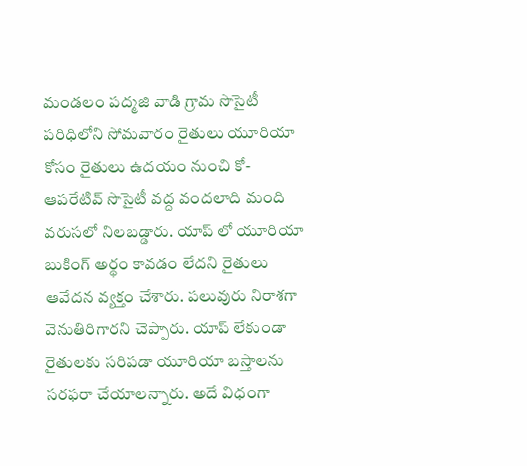మండలం పద్మజి వాడి గ్రామ సొసైటీ పరిధిలోని సోమవారం రైతులు యూరియా కోసం రైతులు ఉదయం నుంచి కో-ఆపరేటివ్ సొసైటీ వద్ద వందలాది మంది వరుసలో నిలబడ్డారు. యాప్ లో యూరియా బుకింగ్ అర్థం కావడం లేదని రైతులు ఆవేదన వ్యక్తం చేశారు. పలువురు నిరాశగా వెనుతిరిగారని చెప్పారు. యాప్ లేకుండా రైతులకు సరిపడా యూరియా బస్తాలను సరఫరా చేయాలన్నారు. అదే విధంగా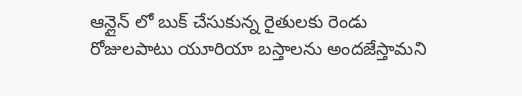ఆన్లైన్ లో బుక్ చేసుకున్న రైతులకు రెండు రోజులపాటు యూరియా బస్తాలను అందజేస్తామని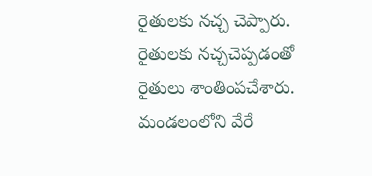రైతులకు నచ్చ చెప్పారు. రైతులకు నచ్చచెప్పడంతో రైతులు శాంతింపచేశారు. మండలంలోని వేరే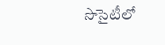సొసైటీలో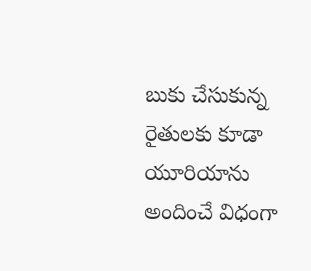బుకు చేసుకున్న రైతులకు కూడా యూరియాను అందించే విధంగా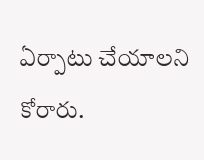ఏర్పాటు చేయాలని కోరారు.